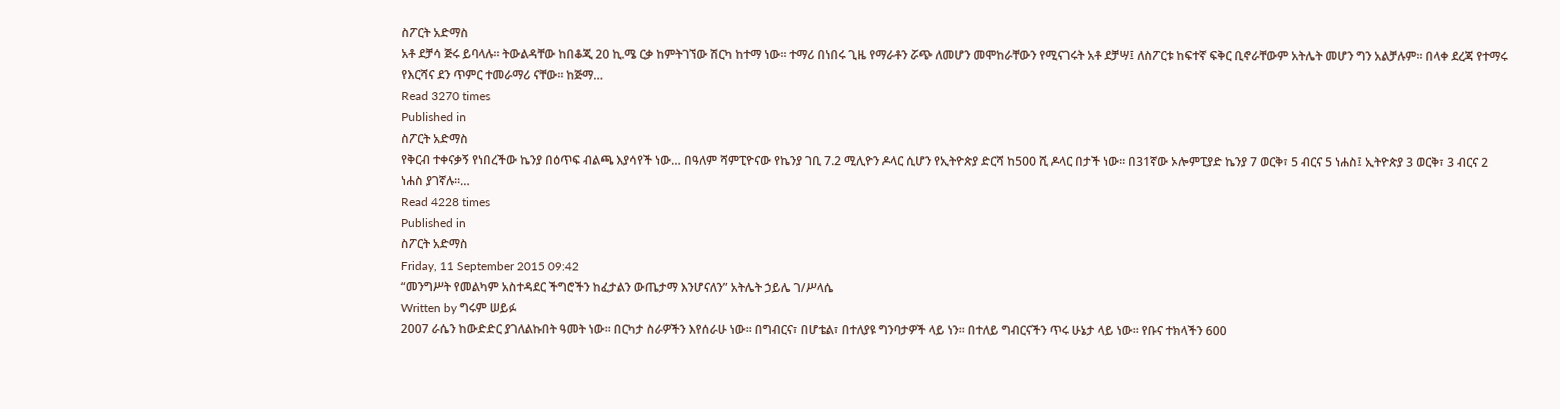ስፖርት አድማስ
አቶ ደቻሳ ጅሩ ይባላሉ፡፡ ትውልዳቸው ከበቆጂ 20 ኪ.ሜ ርቃ ከምትገኘው ሽርካ ከተማ ነው፡፡ ተማሪ በነበሩ ጊዜ የማራቶን ሯጭ ለመሆን መሞከራቸውን የሚናገሩት አቶ ደቻሣ፤ ለስፖርቱ ከፍተኛ ፍቅር ቢኖራቸውም አትሌት መሆን ግን አልቻሉም፡፡ በላቀ ደረጃ የተማሩ የእርሻና ደን ጥምር ተመራማሪ ናቸው፡፡ ከጅማ…
Read 3270 times
Published in
ስፖርት አድማስ
የቅርብ ተቀናቃኝ የነበረችው ኬንያ በዕጥፍ ብልጫ እያሳየች ነው… በዓለም ሻምፒዮናው የኬንያ ገቢ 7.2 ሚሊዮን ዶላር ሲሆን የኢትዮጵያ ድርሻ ከ500 ሺ ዶላር በታች ነው፡፡ በ31ኛው ኦሎምፒያድ ኬንያ 7 ወርቅ፣ 5 ብርና 5 ነሐስ፤ ኢትዮጵያ 3 ወርቅ፣ 3 ብርና 2 ነሐስ ያገኛሉ፡፡…
Read 4228 times
Published in
ስፖርት አድማስ
Friday, 11 September 2015 09:42
“መንግሥት የመልካም አስተዳደር ችግሮችን ከፈታልን ውጤታማ እንሆናለን” አትሌት ኃይሌ ገ/ሥላሴ
Written by ግሩም ሠይፉ
2007 ራሴን ከውድድር ያገለልኩበት ዓመት ነው፡፡ በርካታ ስራዎችን እየሰራሁ ነው፡፡ በግብርና፣ በሆቴል፣ በተለያዩ ግንባታዎች ላይ ነን፡፡ በተለይ ግብርናችን ጥሩ ሁኔታ ላይ ነው፡፡ የቡና ተክላችን 600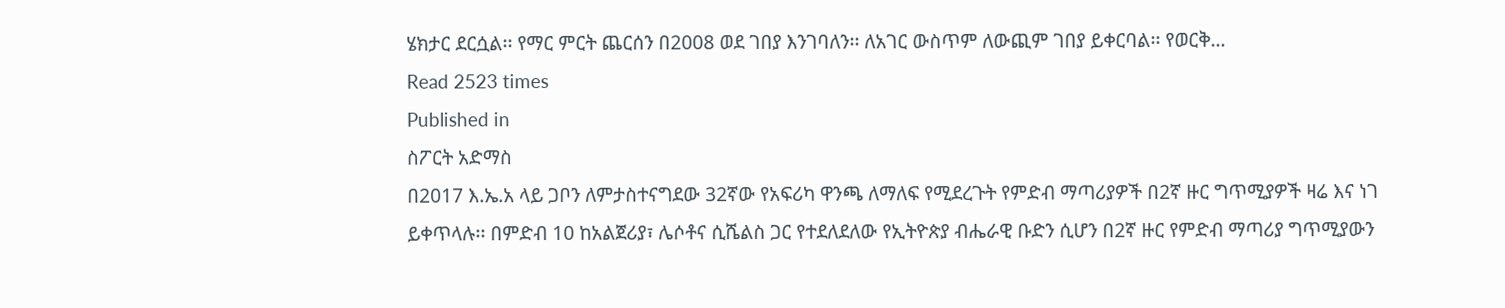ሄክታር ደርሷል፡፡ የማር ምርት ጨርሰን በ2008 ወደ ገበያ እንገባለን፡፡ ለአገር ውስጥም ለውጪም ገበያ ይቀርባል፡፡ የወርቅ…
Read 2523 times
Published in
ስፖርት አድማስ
በ2017 እ.ኤ.አ ላይ ጋቦን ለምታስተናግደው 32ኛው የአፍሪካ ዋንጫ ለማለፍ የሚደረጉት የምድብ ማጣሪያዎች በ2ኛ ዙር ግጥሚያዎች ዛሬ እና ነገ ይቀጥላሉ፡፡ በምድብ 10 ከአልጀሪያ፣ ሌሶቶና ሲሼልስ ጋር የተደለደለው የኢትዮጵያ ብሔራዊ ቡድን ሲሆን በ2ኛ ዙር የምድብ ማጣሪያ ግጥሚያውን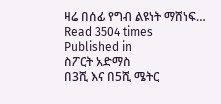ዛሬ በሰፊ የግብ ልዩነት ማሸነፍ…
Read 3504 times
Published in
ስፖርት አድማስ
በ3ሺ እና በ5ሺ ሜትር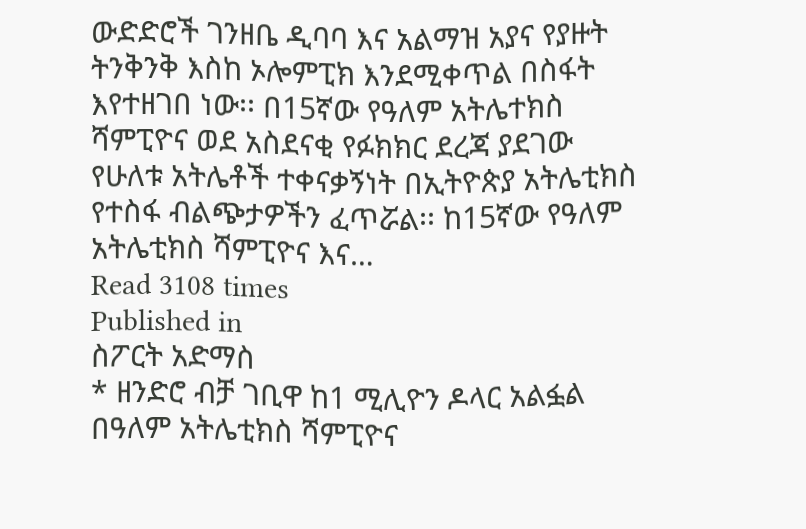ውድድሮች ገንዘቤ ዲባባ እና አልማዝ አያና የያዙት ትንቅንቅ እስከ ኦሎምፒክ እንደሚቀጥል በስፋት እየተዘገበ ነው፡፡ በ15ኛው የዓለም አትሌተክስ ሻምፒዮና ወደ አስደናቂ የፉክክር ደረጃ ያደገው የሁለቱ አትሌቶች ተቀናቃኝነት በኢትዮጵያ አትሌቲክስ የተስፋ ብልጭታዎችን ፈጥሯል፡፡ ከ15ኛው የዓለም አትሌቲክስ ሻምፒዮና እና…
Read 3108 times
Published in
ስፖርት አድማስ
* ዘንድሮ ብቻ ገቢዋ ከ1 ሚሊዮን ዶላር አልፏል በዓለም አትሌቲክስ ሻምፒዮና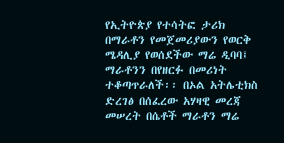የኢትዮጵያ የተሳትፎ ታሪክ በማራቶን የመጀመሪያውን የወርቅ ሜዳሊያ የወሰደችው ማሬ ዲባባ፤ ማራቶንን በየዘርፉ በመሪነት ተቆጣጥራለች፡፡ በኦል አትሌቲክስ ድረገፅ በሰፈረው አሃዛዊ መረጃ መሠረት በሴቶች ማራቶን ማሬ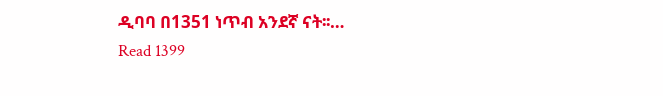ዲባባ በ1351 ነጥብ አንደኛ ናት፡፡…
Read 1399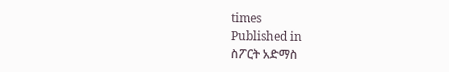times
Published in
ስፖርት አድማስ